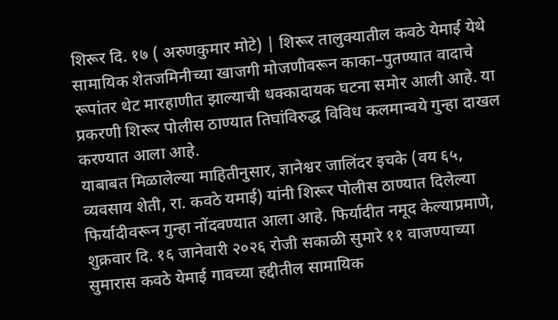शिरूर दि. १७ ( अरुणकुमार मोटे) | शिरूर तालुक्यातील कवठे येमाई येथे सामायिक शेतजमिनीच्या खाजगी मोजणीवरून काका–पुतण्यात वादाचे रूपांतर थेट मारहाणीत झाल्याची धक्कादायक घटना समोर आली आहे. या प्रकरणी शिरूर पोलीस ठाण्यात तिघांविरुद्ध विविध कलमान्वये गुन्हा दाखल करण्यात आला आहे.
याबाबत मिळालेल्या माहितीनुसार, ज्ञानेश्वर जालिंदर इचके (वय ६५, व्यवसाय शेती, रा. कवठे यमाई) यांनी शिरूर पोलीस ठाण्यात दिलेल्या फिर्यादीवरून गुन्हा नोंदवण्यात आला आहे. फिर्यादीत नमूद केल्याप्रमाणे, शुक्रवार दि. १६ जानेवारी २०२६ रोजी सकाळी सुमारे ११ वाजण्याच्या सुमारास कवठे येमाई गावच्या हद्दीतील सामायिक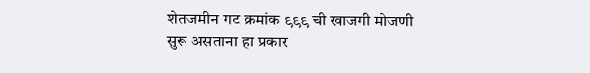शेतजमीन गट क्रमांक ९९९ ची खाजगी मोजणी सुरू असताना हा प्रकार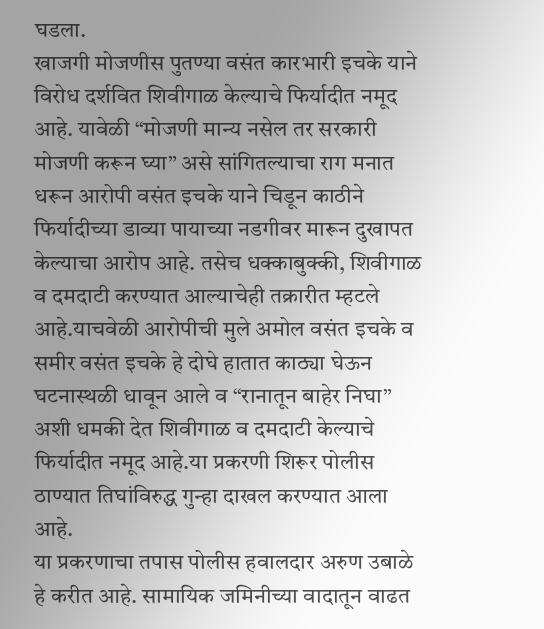घडला.
खाजगी मोजणीस पुतण्या वसंत कारभारी इचके याने विरोध दर्शवित शिवीगाळ केल्याचे फिर्यादीत नमूद आहे. यावेळी “मोजणी मान्य नसेल तर सरकारी मोजणी करून घ्या” असे सांगितल्याचा राग मनात धरून आरोपी वसंत इचके याने चिडून काठीने फिर्यादीच्या डाव्या पायाच्या नडगीवर मारून दुखापत केल्याचा आरोप आहे. तसेच धक्काबुक्की, शिवीगाळ व दमदाटी करण्यात आल्याचेही तक्रारीत म्हटले आहे.याचवेळी आरोपीची मुले अमोल वसंत इचके व समीर वसंत इचके हे दोघे हातात काठ्या घेऊन घटनास्थळी धावून आले व “रानातून बाहेर निघा” अशी धमकी देत शिवीगाळ व दमदाटी केल्याचे फिर्यादीत नमूद आहे.या प्रकरणी शिरूर पोलीस ठाण्यात तिघांविरुद्ध गुन्हा दाखल करण्यात आला आहे.
या प्रकरणाचा तपास पोलीस हवालदार अरुण उबाळे हे करीत आहे. सामायिक जमिनीच्या वादातून वाढत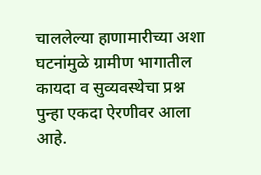चाललेल्या हाणामारीच्या अशा घटनांमुळे ग्रामीण भागातील कायदा व सुव्यवस्थेचा प्रश्न पुन्हा एकदा ऐरणीवर आला आहे.